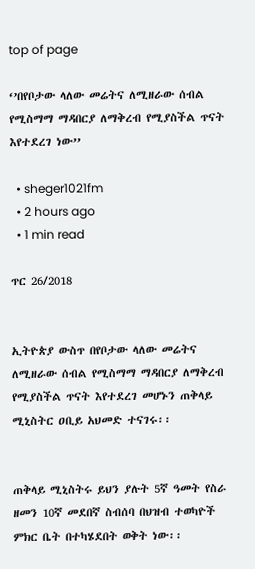top of page

‘’በየቦታው ላለው መሬትና ለሚዘራው ሰብል የሚስማማ ማዳበርያ ለማቅረብ የሚያስችል ጥናት እየተደረገ ነው’’

  • sheger1021fm
  • 2 hours ago
  • 1 min read

ጥር 26/2018


ኢትዮጵያ ውስጥ በየቦታው ላለው መሬትና ለሚዘራው ሰብል የሚስማማ ማዳበርያ ለማቅረብ የሚያስችል ጥናት እየተደረገ መሆኑን ጠቅላይ ሚኒስትር ዐቢይ አህመድ ተናገሩ፡፡


ጠቅላይ ሚኒስትሩ ይህን ያሉት 5ኛ ዓመት የስራ ዘመን 10ኛ መደበኛ ስብሰባ በህዝብ ተወካዮች ምክር ቤት በተካሄደበት ወቅት ነው፡፡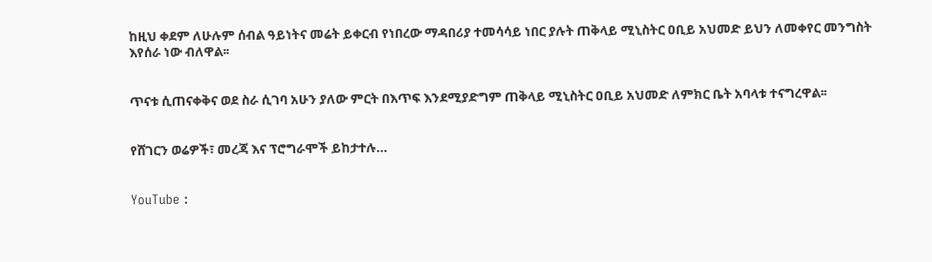ከዚህ ቀደም ለሁሉም ሰብል ዓይነትና መሬት ይቀርብ የነበረው ማዳበሪያ ተመሳሳይ ነበር ያሉት ጠቅላይ ሚኒስትር ዐቢይ አህመድ ይህን ለመቀየር መንግስት እየሰራ ነው ብለዋል፡፡


ጥናቱ ሲጠናቀቅና ወደ ስራ ሲገባ አሁን ያለው ምርት በእጥፍ እንደሚያድግም ጠቅላይ ሚኒስትር ዐቢይ አህመድ ለምክር ቤት አባላቱ ተናግረዋል፡፡


የሸገርን ወሬዎች፣ መረጃ እና ፕሮግራሞች ይከታተሉ…


YouTube :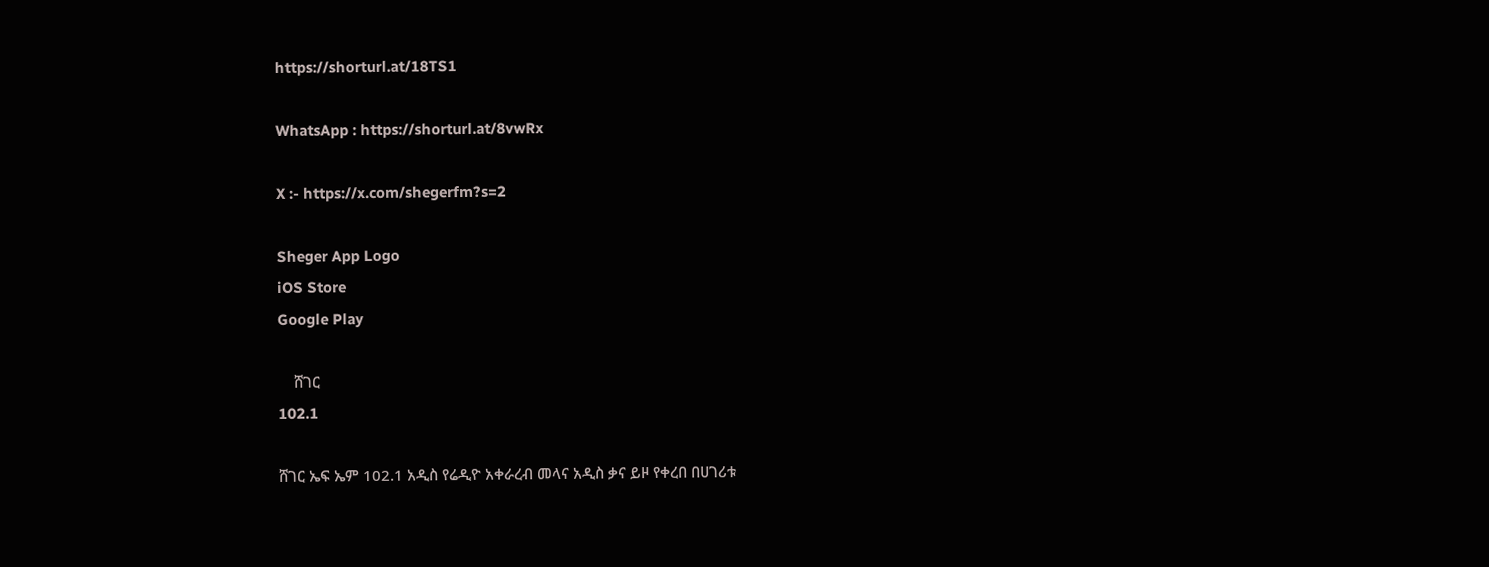https://shorturl.at/18TS1

WhatsApp : https://shorturl.at/8vwRx

X :- https://x.com/shegerfm?s=2

Sheger App Logo
iOS Store
Google Play

    ሸገር
102.1

ሸገር ኤፍ ኤም 102.1 አዲስ የሬዲዮ አቀራረብ መላና አዲስ ቃና ይዞ የቀረበ በሀገሪቱ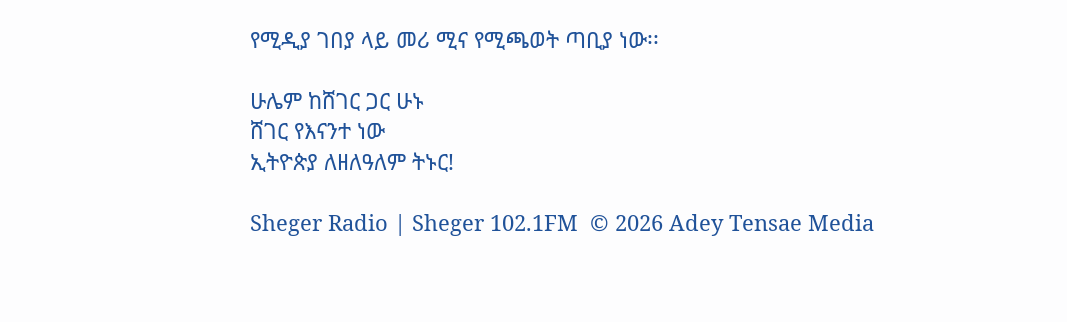የሚዲያ ገበያ ላይ መሪ ሚና የሚጫወት ጣቢያ ነው፡፡

ሁሌም ከሸገር ጋር ሁኑ
ሸገር የእናንተ ነው
ኢትዮጵያ ለዘለዓለም ትኑር!

Sheger Radio | Sheger 102.1FM  © 2026 Adey Tensae Media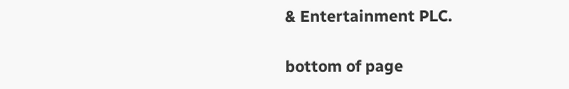& Entertainment PLC.

bottom of page